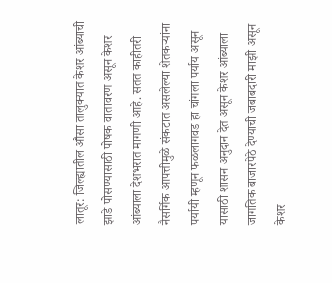लातूर: जिल्ह्यातील औसा तालुक्यात केशर आंब्याची झाडे पोसण्यासाठी पोषक वातावरण असून केशर आंब्याला देशभरात मागणी आहे. सतत काहीतरी नैसर्गिक आपत्तीमुळे संकटात असलेल्या शेतकऱ्यांना पर्यायी म्हणून फळलागवड हा चांगला पर्याय असून यासाठी शासन अनुदान देत असून केशर आंब्याला जागतिक बाजारपेठे देण्याची जबाबदारी माझी असून केशर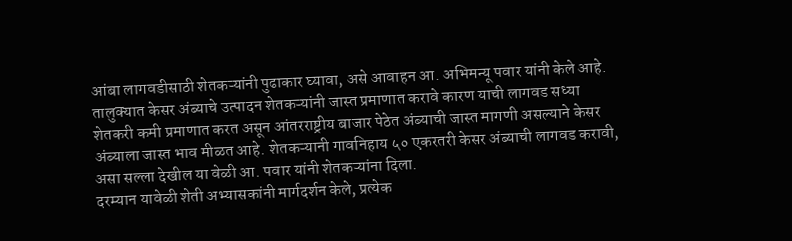आंबा लागवडीसाठी शेतकऱ्यांनी पुढाकार घ्यावा, असे आवाहन आ. अभिमन्यू पवार यांनी केले आहे.
तालुक्यात केसर अंब्याचे उत्पादन शेतकऱ्यांनी जास्त प्रमाणात करावे कारण याची लागवड सध्या शेतकरी कमी प्रमाणात करत असून आंतरराष्ट्रीय बाजार पेठेत अंब्याची जास्त मागणी असल्याने केसर अंब्याला जास्त भाव मीळत आहे. शेतकऱ्यानी गावनिहाय ५० एकरतरी केसर अंब्याची लागवड करावी, असा सल्ला देखील या वेळी आ. पवार यांनी शेतकऱ्यांना दिला.
दरम्यान यावेळी शेती अभ्यासकांनी मार्गदर्शन केले, प्रत्येक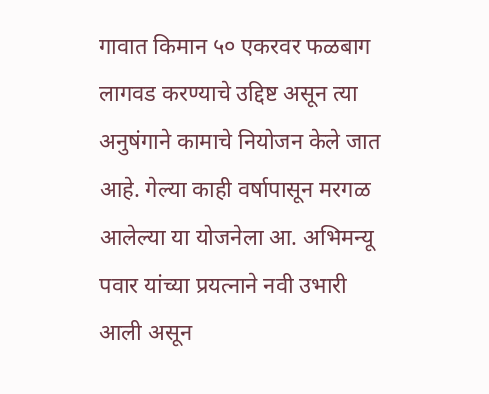गावात किमान ५० एकरवर फळबाग लागवड करण्याचे उद्दिष्ट असून त्या अनुषंगाने कामाचे नियोजन केले जात आहे. गेल्या काही वर्षापासून मरगळ आलेल्या या योजनेला आ. अभिमन्यू पवार यांच्या प्रयत्नाने नवी उभारी आली असून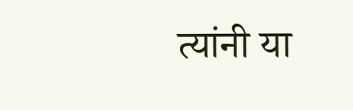त्यांनी या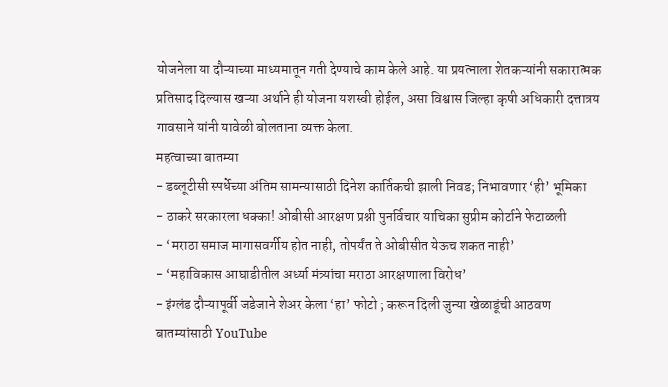योजनेला या दौऱ्याच्या माध्यमातून गती देण्याचे काम केले आहे. या प्रयत्नाला शेतकऱ्यांनी सकारात्मक प्रतिसाद दिल्यास खऱ्या अर्थाने ही योजना यशस्वी होईल, असा विश्वास जिल्हा कृषी अधिकारी दत्तात्रय गावसाने यांनी यावेळी बोलताना व्यक्त केला.
महत्वाच्या बातम्या
- डब्लूटीसी स्पर्धेच्या अंतिम सामन्यासाठी दिनेश कार्तिकची झाली निवड; निभावणार ‘ही’ भूमिका
- ठाकरे सरकारला धक्का! ओबीसी आरक्षण प्रश्नी पुनर्विचार याचिका सुप्रीम कोर्टाने फेटाळली
- ‘मराठा समाज मागासवर्गीय होत नाही, तोपर्यंत ते ओबीसीत येऊच शकत नाही’
- ‘महाविकास आघाडीतील अर्ध्या मंत्र्यांचा मराठा आरक्षणाला विरोध’
- इंग्लंड दौऱ्यापूर्वी जडेजाने शेअर केला ‘हा’ फोटो ; करून दिली जुन्या खेळाडूंची आठवण
बातम्यांसाठी YouTube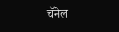चॅनेल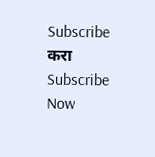Subscribe करा
Subscribe Now